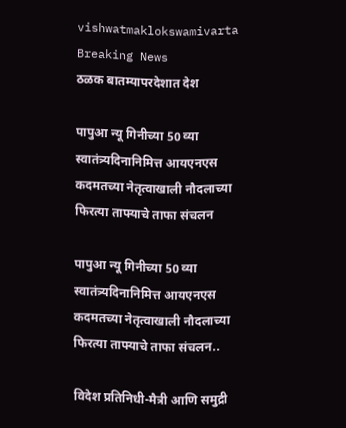vishwatmaklokswamivarta
Breaking News
ठळक बातम्यापरदेशात देश

पापुआ न्यू गिनीच्या 50 व्या स्वातंत्र्यदिनानिमित्त आयएनएस कदमतच्या नेतृत्वाखाली नौदलाच्या फिरत्या ताफ्याचे ताफा संचलन

पापुआ न्यू गिनीच्या 50 व्या स्वातंत्र्यदिनानिमित्त आयएनएस कदमतच्या नेतृत्वाखाली नौदलाच्या फिरत्या ताफ्याचे ताफा संचलन..

विदेश प्रतिनिधी-मैत्री आणि समुद्री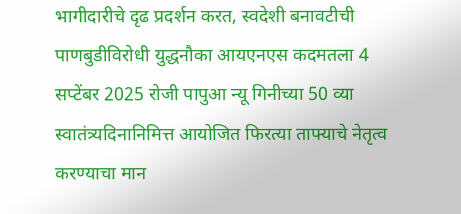भागीदारीचे दृढ प्रदर्शन करत, स्वदेशी बनावटीची पाणबुडीविरोधी युद्धनौका आयएनएस कदमतला 4 सप्टेंबर 2025 रोजी पापुआ न्यू गिनीच्या 50 व्या स्वातंत्र्यदिनानिमित्त आयोजित फिरत्या ताफ्याचे नेतृत्व करण्याचा मान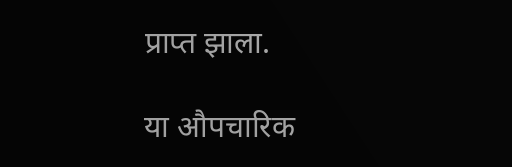प्राप्त झाला.

या औपचारिक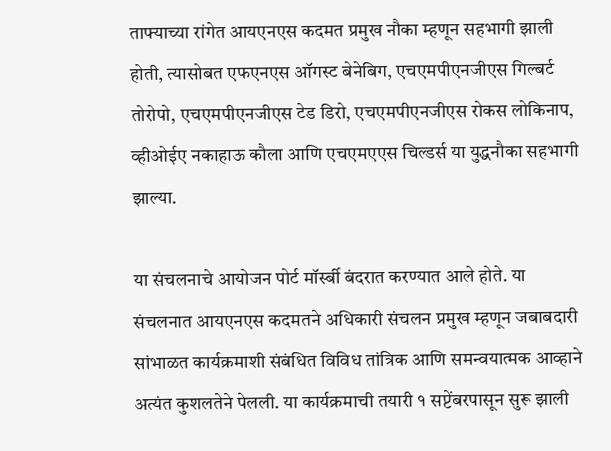ताफ्याच्या रांगेत आयएनएस कदमत प्रमुख नौका म्हणून सहभागी झाली होती, त्यासोबत एफएनएस ऑगस्ट बेनेबिग, एचएमपीएनजीएस गिल्बर्ट तोरोपो, एचएमपीएनजीएस टेड डिरो, एचएमपीएनजीएस रोकस लोकिनाप, व्हीओईए नकाहाऊ कौला आणि एचएमएएस चिल्डर्स या युद्धनौका सहभागी झाल्या.

या संचलनाचे आयोजन पोर्ट मॉर्स्बी बंदरात करण्यात आले होते. या संचलनात आयएनएस कदमतने अधिकारी संचलन प्रमुख म्हणून जबाबदारी सांभाळत कार्यक्रमाशी संबंधित विविध तांत्रिक आणि समन्वयात्मक आव्हाने अत्यंत कुशलतेने पेलली. या कार्यक्रमाची तयारी १ सप्टेंबरपासून सुरू झाली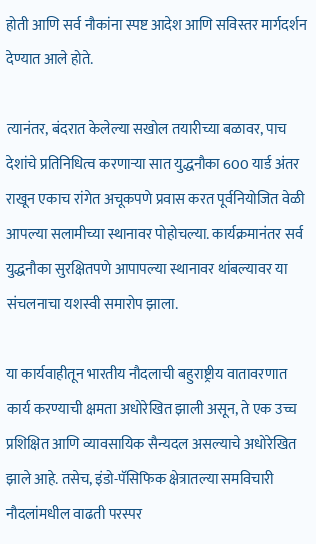होती आणि सर्व नौकांना स्पष्ट आदेश आणि सविस्तर मार्गदर्शन देण्यात आले होते.

त्यानंतर, बंदरात केलेल्या सखोल तयारीच्या बळावर, पाच देशांचे प्रतिनिधित्व करणाऱ्या सात युद्धनौका 600 यार्ड अंतर राखून एकाच रांगेत अचूकपणे प्रवास करत पूर्वनियोजित वेळी आपल्या सलामीच्या स्थानावर पोहोचल्या. कार्यक्रमानंतर सर्व युद्धनौका सुरक्षितपणे आपापल्या स्थानावर थांबल्यावर या संचलनाचा यशस्वी समारोप झाला.

या कार्यवाहीतून भारतीय नौदलाची बहुराष्ट्रीय वातावरणात कार्य करण्याची क्षमता अधोरेखित झाली असून, ते एक उच्च प्रशिक्षित आणि व्यावसायिक सैन्यदल असल्याचे अधोरेखित झाले आहे. तसेच, इंडो-पॅसिफिक क्षेत्रातल्या समविचारी नौदलांमधील वाढती परस्पर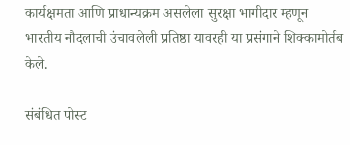कार्यक्षमता आणि प्राधान्यक्रम असलेला सुरक्षा भागीदार म्हणून भारतीय नौदलाची उंचावलेली प्रतिष्ठा यावरही या प्रसंगाने शिक्कामोर्तब केले.

संबंधित पोस्ट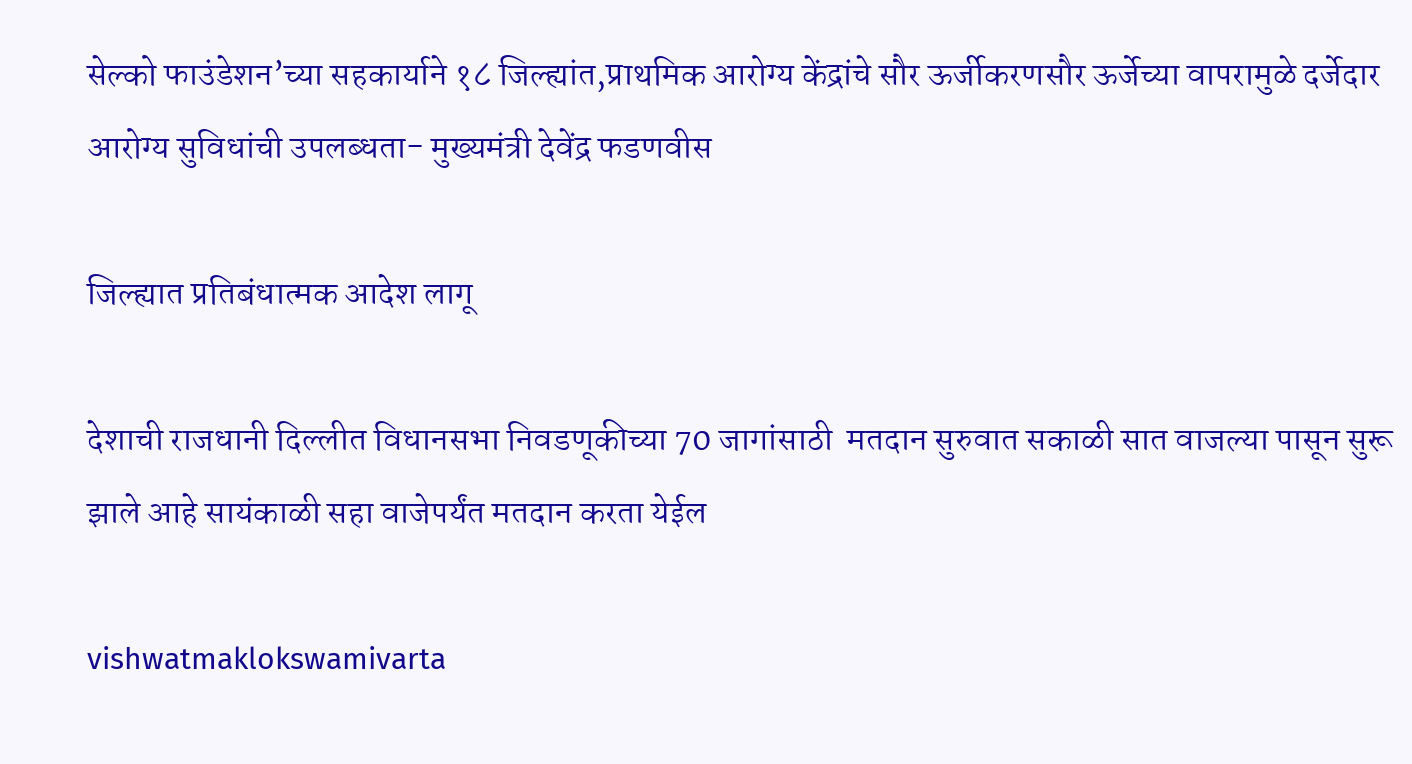सेल्को फाउंडेशन’च्या सहकार्याने १८ जिल्ह्यांत,प्राथमिक आरोग्य केंद्रांचे सौर ऊर्जीकरणसौर ऊर्जेच्या वापरामुळे दर्जेदार आरोग्य सुविधांची उपलब्धता- मुख्यमंत्री देवेंद्र फडणवीस

जिल्ह्यात प्रतिबंधात्मक आदेश लागू

देशाची राजधानी दिल्लीत विधानसभा निवडणूकीच्या 70 जागांसाठी  मतदान सुरुवात सकाळी सात वाजल्या पासून सुरू झाले आहे सायंकाळी सहा वाजेपर्यंत मतदान करता येईल

vishwatmaklokswamivarta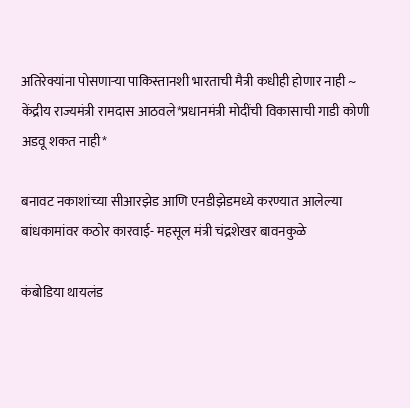अतिरेक्यांना पोसणाऱ्या पाकिस्तानशी भारताची मैत्री कधीही होणार नाही ~ केंद्रीय राज्यमंत्री रामदास आठवले*प्रधानमंत्री मोदींची विकासाची गाडी कोणी अडवू शकत नाही*

बनावट नकाशांच्या सीआरझेड आणि एनडीझेडमध्ये करण्यात आलेल्या बांधकामांवर कठोर कारवाई- महसूल मंत्री चंद्रशेखर बावनकुळे

कंबोडिया थायलंड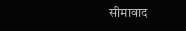सीमावाद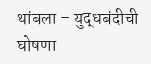थांबला – युद्धबंदीची घोषणा